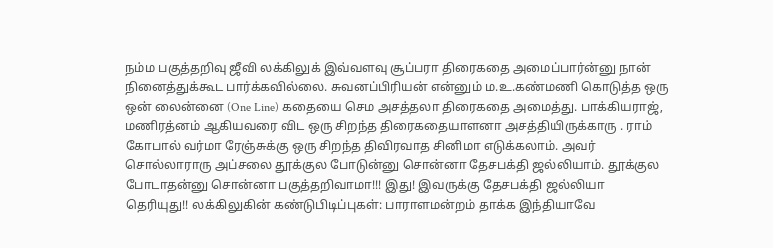நம்ம பகுத்தறிவு ஜீவி லக்கிலுக் இவ்வளவு சூப்பரா திரைகதை அமைப்பார்ன்னு நான் நினைத்துக்கூட பார்க்கவில்லை. சுவனப்பிரியன் என்னும் ம.உ.கண்மணி கொடுத்த ஒரு ஒன் லைன்னை (One Line) கதையை செம அசத்தலா திரைகதை அமைத்து. பாக்கியராஜ், மணிரத்னம் ஆகியவரை விட ஒரு சிறந்த திரைகதையாளனா அசத்தியிருக்காரு . ராம் கோபால் வர்மா ரேஞ்சுக்கு ஒரு சிறந்த திவிரவாத சினிமா எடுக்கலாம். அவர் சொல்லாராரு அப்சலை தூக்குல போடுன்னு சொன்னா தேசபக்தி ஜல்லியாம். தூக்குல போடாதன்னு சொன்னா பகுத்தறிவாமா!!! இது! இவருக்கு தேசபக்தி ஜல்லியா தெரியுது!! லக்கிலுகின் கண்டுபிடிப்புகள்: பாராளமன்றம் தாக்க இந்தியாவே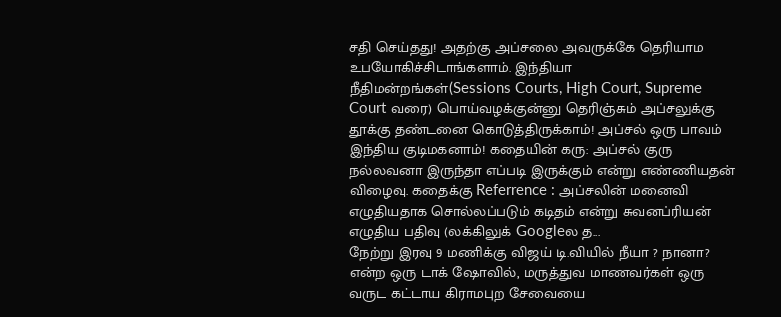சதி செய்தது! அதற்கு அப்சலை அவருக்கே தெரியாம உபயோகிச்சிடாங்களாம். இந்தியா நீதிமன்றங்கள்(Sessions Courts, High Court, Supreme Court வரை) பொய்வழக்குன்னு தெரிஞ்சும் அப்சலுக்கு தூக்கு தண்டனை கொடுத்திருக்காம்! அப்சல் ஒரு பாவம் இந்திய குடிமகனாம்! கதையின் கரு: அப்சல் குரு நல்லவனா இருந்தா எப்படி இருக்கும் என்று எண்ணியதன் விழைவு. கதைக்கு Referrence : அப்சலின் மனைவி எழுதியதாக சொல்லப்படும் கடிதம் என்று சுவனப்ரியன் எழுதிய பதிவு (லக்கிலுக் Googleல த...
நேற்று இரவு 9 மணிக்கு விஜய் டி.வியில் நீயா ? நானா? என்ற ஒரு டாக் ஷோவில், மருத்துவ மாணவர்கள் ஒரு வருட கட்டாய கிராமபுற சேவையை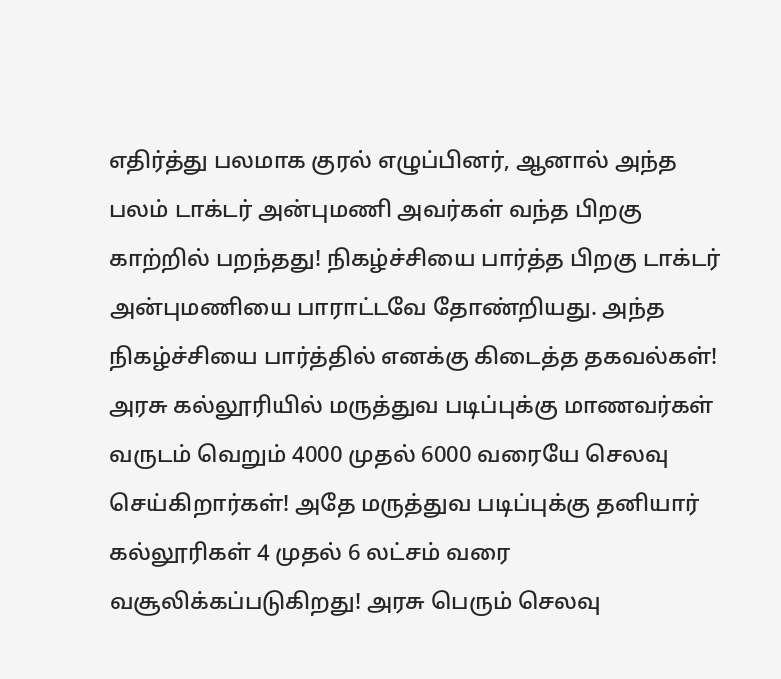எதிர்த்து பலமாக குரல் எழுப்பினர், ஆனால் அந்த பலம் டாக்டர் அன்புமணி அவர்கள் வந்த பிறகு காற்றில் பறந்தது! நிகழ்ச்சியை பார்த்த பிறகு டாக்டர் அன்புமணியை பாராட்டவே தோண்றியது. அந்த நிகழ்ச்சியை பார்த்தில் எனக்கு கிடைத்த தகவல்கள்! அரசு கல்லூரியில் மருத்துவ படிப்புக்கு மாணவர்கள் வருடம் வெறும் 4000 முதல் 6000 வரையே செலவு செய்கிறார்கள்! அதே மருத்துவ படிப்புக்கு தனியார் கல்லூரிகள் 4 முதல் 6 லட்சம் வரை வசூலிக்கப்படுகிறது! அரசு பெரும் செலவு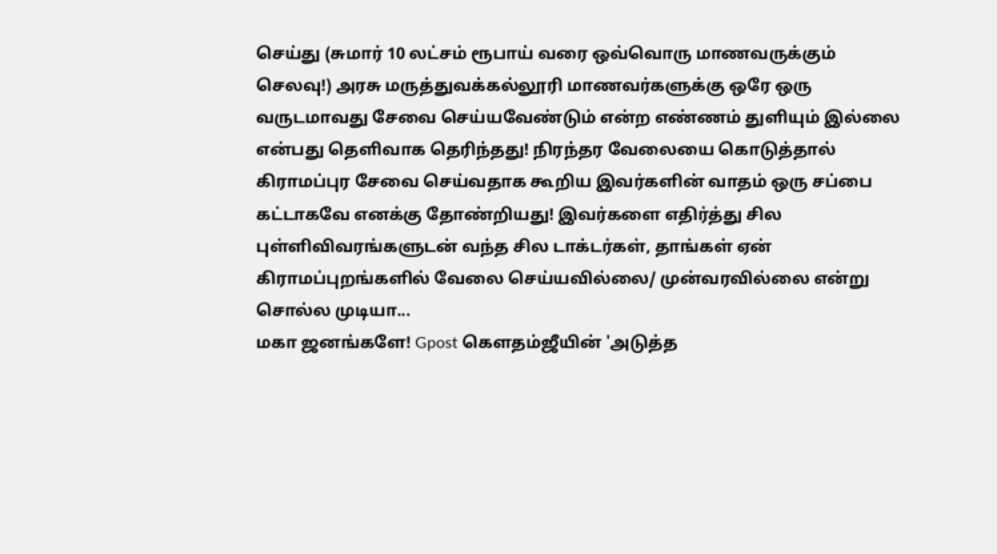செய்து (சுமார் 10 லட்சம் ரூபாய் வரை ஒவ்வொரு மாணவருக்கும் செலவு!) அரசு மருத்துவக்கல்லூரி மாணவர்களுக்கு ஒரே ஒரு வருடமாவது சேவை செய்யவேண்டும் என்ற எண்ணம் துளியும் இல்லை என்பது தெளிவாக தெரிந்தது! நிரந்தர வேலையை கொடுத்தால் கிராமப்புர சேவை செய்வதாக கூறிய இவர்களின் வாதம் ஒரு சப்பை கட்டாகவே எனக்கு தோண்றியது! இவர்களை எதிர்த்து சில புள்ளிவிவரங்களுடன் வந்த சில டாக்டர்கள், தாங்கள் ஏன் கிராமப்புறங்களில் வேலை செய்யவில்லை/ முன்வரவில்லை என்று சொல்ல முடியா...
மகா ஜனங்களே! Gpost கௌதம்ஜீயின் 'அடுத்த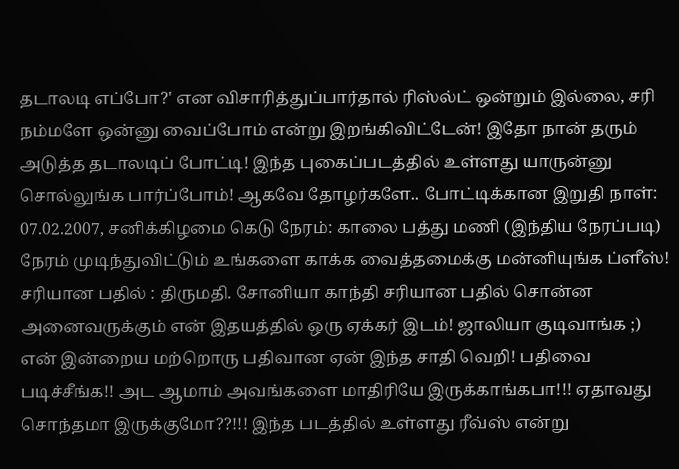தடாலடி எப்போ?' என விசாரித்துப்பார்தால் ரிஸ்ல்ட் ஒன்றும் இல்லை, சரி நம்மளே ஒன்னு வைப்போம் என்று இறங்கிவிட்டேன்! இதோ நான் தரும் அடுத்த தடாலடிப் போட்டி! இந்த புகைப்படத்தில் உள்ளது யாருன்னு சொல்லுங்க பார்ப்போம்! ஆகவே தோழர்களே.. போட்டிக்கான இறுதி நாள்: 07.02.2007, சனிக்கிழமை கெடு நேரம்: காலை பத்து மணி (இந்திய நேரப்படி) நேரம் முடிந்துவிட்டும் உங்களை காக்க வைத்தமைக்கு மன்னியுங்க ப்ளீஸ்! சரியான பதில் : திருமதி. சோனியா காந்தி சரியான பதில் சொன்ன அனைவருக்கும் என் இதயத்தில் ஒரு ஏக்கர் இடம்! ஜாலியா குடிவாங்க ;) என் இன்றைய மற்றொரு பதிவான ஏன் இந்த சாதி வெறி! பதிவை படிச்சீங்க!! அட ஆமாம் அவங்களை மாதிரியே இருக்காங்கபா!!! ஏதாவது சொந்தமா இருக்குமோ??!!! இந்த படத்தில் உள்ளது ரீவ்ஸ் என்று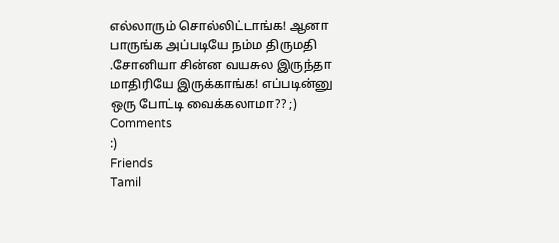எல்லாரும் சொல்லிட்டாங்க! ஆனா பாருங்க அப்படியே நம்ம திருமதி .சோனியா சின்ன வயசுல இருந்தா மாதிரியே இருக்காங்க! எப்படின்னு ஒரு போட்டி வைக்கலாமா?? ;)
Comments
:)
Friends
Tamil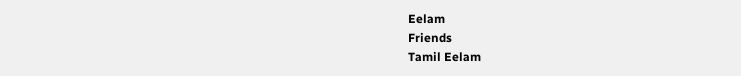Eelam
Friends
Tamil Eelam